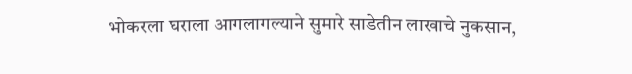भोकरला घराला आगलागल्याने सुमारे साडेतीन लाखाचे नुकसान,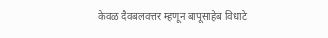केवळ दैवबलवत्तर म्हणून बापूसाहेब विधाटे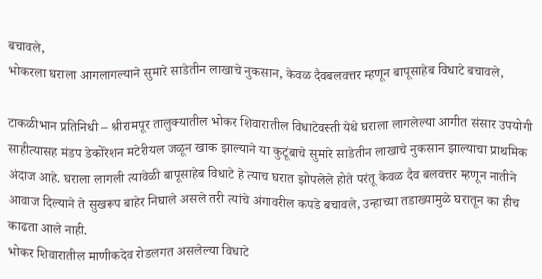बचावले,
भोकरला घराला आगलागल्याने सुमारे साडेतीन लाखाचे नुकसान, केवळ दैवबलवत्तर म्हणून बापूसाहेब विधाटे बचावले,

टाकळीभान प्रतिनिधी – श्रीरामपूर तालुक्यातील भोकर शिवारातील विधाटेवस्ती येथे घराला लागलेल्या आगीत संसार उपयोगी साहीत्यासह मंडप डेकोरेशन मटेरीयल जळून खाक झाल्याने या कुटूंबाचे सुमारे साडेतीन लाखाचे नुकसान झाल्याचा प्राथमिक अंदाज आहे. घराला लागली त्यावेळी बापूसाहेब विधाटे हे त्याच घरात झोपलेले होते परंतू केवळ दैव बलवत्तर म्हणून नातीने आवाज दिल्याने ते सुखरूप बाहेर निघाले असले तरी त्यांचे अंगावरील कपडे बचावले, उन्हाच्या तडाख्यामुळे घरातून का हीच काढता आले नाही.
भोकर शिवारातील माणीकदेव रोडलगत असलेल्या विधाटे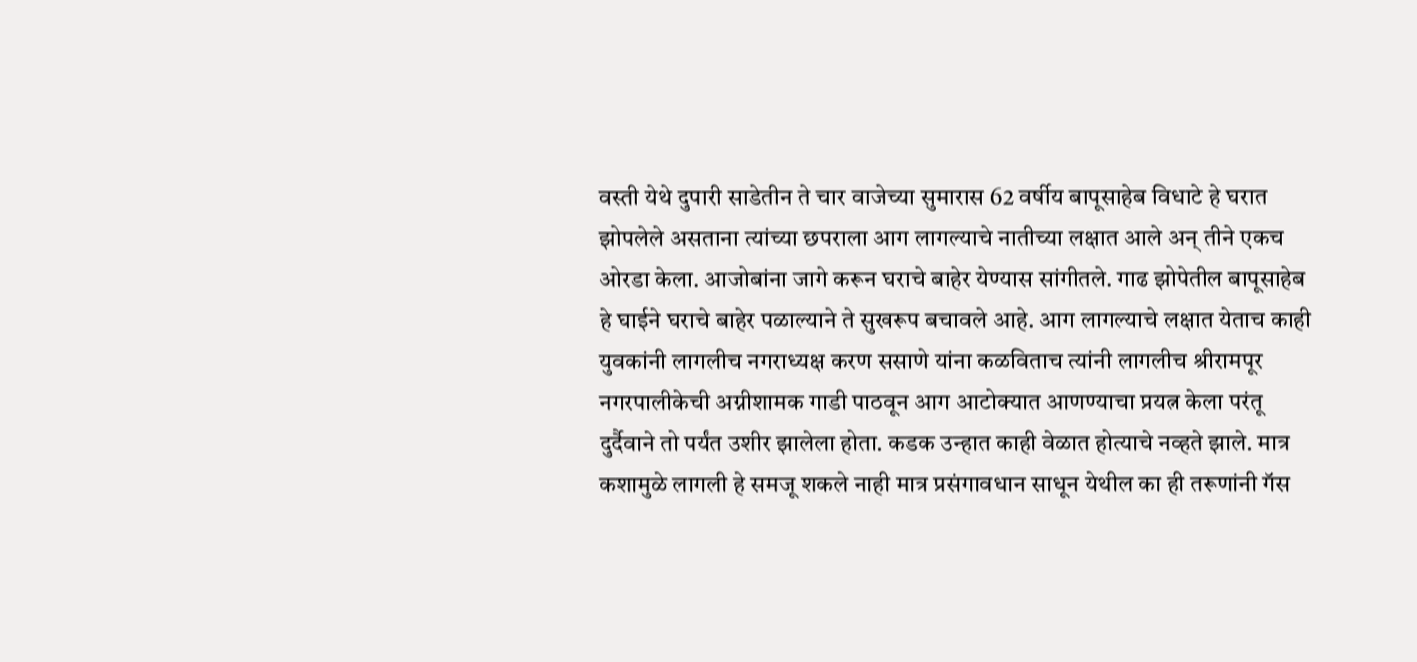वस्ती येथे दुपारी साडेतीन ते चार वाजेच्या सुमारास 62 वर्षीय बापूसाहेब विधाटे हे घरात झोपलेले असताना त्यांच्या छपराला आग लागल्याचे नातीच्या लक्षात आले अन् तीने एकच ओरडा केला. आजोबांना जागे करून घराचे बाहेर येण्यास सांगीतले. गाढ झोपेतील बापूसाहेब हे घाईने घराचे बाहेर पळाल्याने ते सुखरूप बचावले आहे. आग लागल्याचे लक्षात येताच काही युवकांनी लागलीच नगराध्यक्ष करण ससाणे यांना कळविताच त्यांनी लागलीच श्रीरामपूर नगरपालीकेची अग्नीशामक गाडी पाठवून आग आटोक्यात आणण्याचा प्रयत्न केला परंतू दुर्दैवाने तो पर्यंत उशीर झालेला होता. कडक उन्हात काही वेळात होत्याचे नव्हते झाले. मात्र कशामुळे लागली हे समजू शकले नाही मात्र प्रसंगावधान साधून येथील का ही तरूणांनी गॅस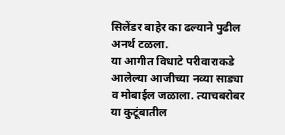सिलेंडर बाहेर का ढल्याने पुढील अनर्थ टळला.
या आगीत विधाटे परीवाराकडे आलेल्या आजीच्या नव्या साड्या व मोबाईल जळाला. त्याचबरोबर या कुटूंबातील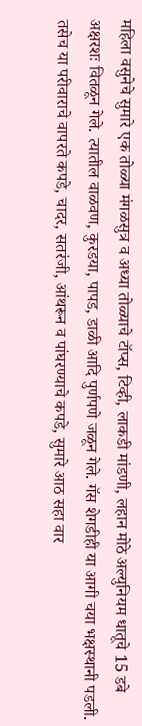महिला वसुनेचे सुमारे एक तोळ्या मंगळसुत्र व अध्या तोळ्याचे टॉप्स, टिव्ही, लाकडी मांडणी, लहान मोठे अल्युनियम धातूचे 15 डबे अक्षरशः वितळून गेले. त्यातील वाळवण, कुरडया, पापड, डाळी आदि पुर्णपणे जळून गेले. गॅस शेगडीही या आगी चया भक्षस्थानी पडली. तसेच या परीवाराचे वापरते कपडे, चादर, सतरंजी, आंथरून व पांघरण्याचे कपडे, सुमारे आठ सहा वार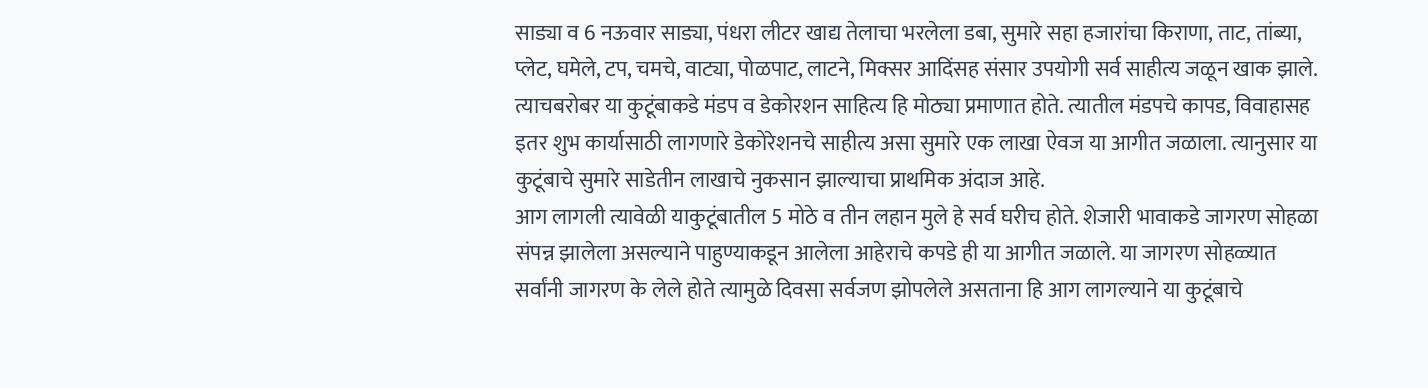साड्या व 6 नऊवार साड्या, पंधरा लीटर खाद्य तेलाचा भरलेला डबा, सुमारे सहा हजारांचा किराणा, ताट, तांब्या, प्लेट, घमेले, टप, चमचे, वाट्या, पोळपाट, लाटने, मिक्सर आदिंसह संसार उपयोगी सर्व साहीत्य जळून खाक झाले. त्याचबरोबर या कुटूंबाकडे मंडप व डेकोरशन साहित्य हि मोठ्या प्रमाणात होते. त्यातील मंडपचे कापड, विवाहासह इतर शुभ कार्यासाठी लागणारे डेकोरेशनचे साहीत्य असा सुमारे एक लाखा ऐवज या आगीत जळाला. त्यानुसार या कुटूंबाचे सुमारे साडेतीन लाखाचे नुकसान झाल्याचा प्राथमिक अंदाज आहे.
आग लागली त्यावेळी याकुटूंबातील 5 मोठे व तीन लहान मुले हे सर्व घरीच होते. शेजारी भावाकडे जागरण सोहळा संपन्न झालेला असल्याने पाहुण्याकडून आलेला आहेराचे कपडे ही या आगीत जळाले. या जागरण सोहळ्यात सर्वांनी जागरण के लेले होते त्यामुळे दिवसा सर्वजण झोपलेले असताना हि आग लागल्याने या कुटूंबाचे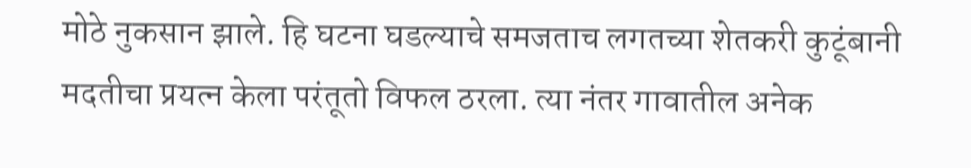मोठे नुकसान झाले. हि घटना घडल्याचे समजताच लगतच्या शेतकरी कुटूंबानी मदतीचा प्रयत्न केला परंतूतो विफल ठरला. त्या नंतर गावातील अनेक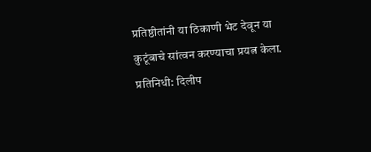प्रतिष्ठीतांनी या ठिकाणी भेट देवून या कुटूंबाचे सांत्वन करण्याचा प्रयत्न केला.
प्रतिनिधी: दिलीप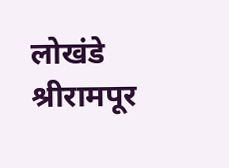लोखंडे श्रीरामपूर